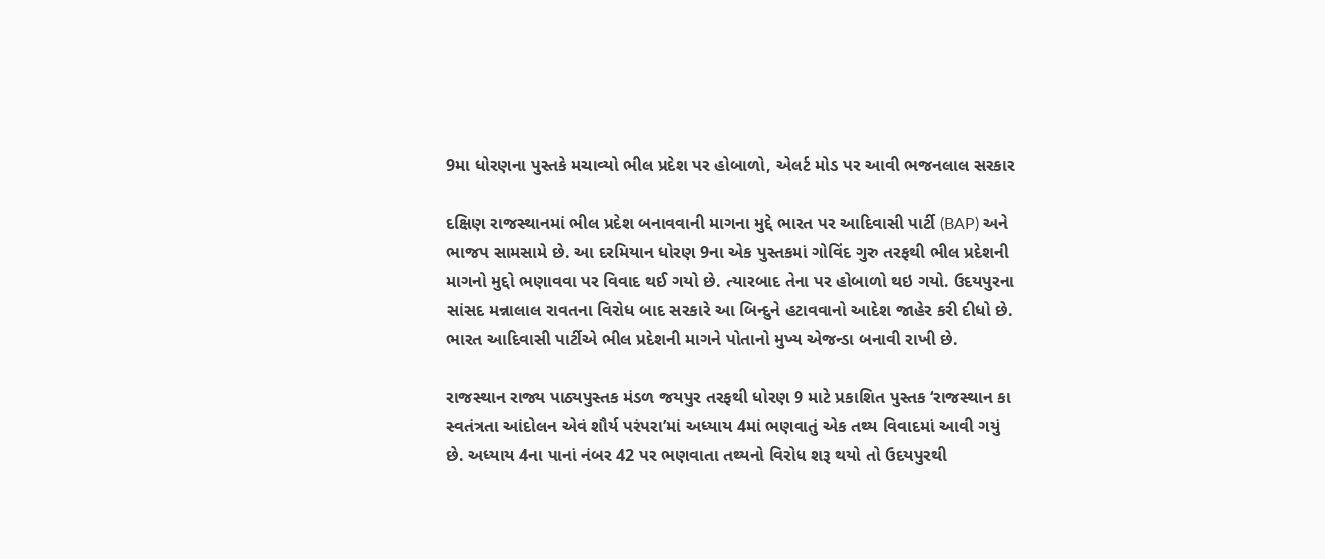9મા ધોરણના પુસ્તકે મચાવ્યો ભીલ પ્રદેશ પર હોબાળો, એલર્ટ મોડ પર આવી ભજનલાલ સરકાર

દક્ષિણ રાજસ્થાનમાં ભીલ પ્રદેશ બનાવવાની માગના મુદ્દે ભારત પર આદિવાસી પાર્ટી (BAP) અને ભાજપ સામસામે છે. આ દરમિયાન ધોરણ 9ના એક પુસ્તકમાં ગોવિંદ ગુરુ તરફથી ભીલ પ્રદેશની માગનો મુદ્દો ભણાવવા પર વિવાદ થઈ ગયો છે. ત્યારબાદ તેના પર હોબાળો થઇ ગયો. ઉદયપુરના સાંસદ મન્નાલાલ રાવતના વિરોધ બાદ સરકારે આ બિન્દુને હટાવવાનો આદેશ જાહેર કરી દીધો છે. ભારત આદિવાસી પાર્ટીએ ભીલ પ્રદેશની માગને પોતાનો મુખ્ય એજન્ડા બનાવી રાખી છે.

રાજસ્થાન રાજ્ય પાઠ્યપુસ્તક મંડળ જયપુર તરફથી ધોરણ 9 માટે પ્રકાશિત પુસ્તક ‘રાજસ્થાન કા સ્વતંત્રતા આંદોલન એવં શૌર્ય પરંપરા’માં અધ્યાય 4માં ભણવાતું એક તથ્ય વિવાદમાં આવી ગયું છે. અધ્યાય 4ના પાનાં નંબર 42 પર ભણવાતા તથ્યનો વિરોધ શરૂ થયો તો ઉદયપુરથી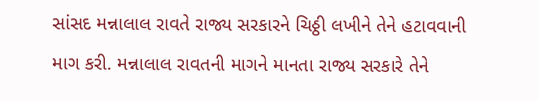સાંસદ મન્નાલાલ રાવતે રાજ્ય સરકારને ચિઠ્ઠી લખીને તેને હટાવવાની માગ કરી. મન્નાલાલ રાવતની માગને માનતા રાજ્ય સરકારે તેને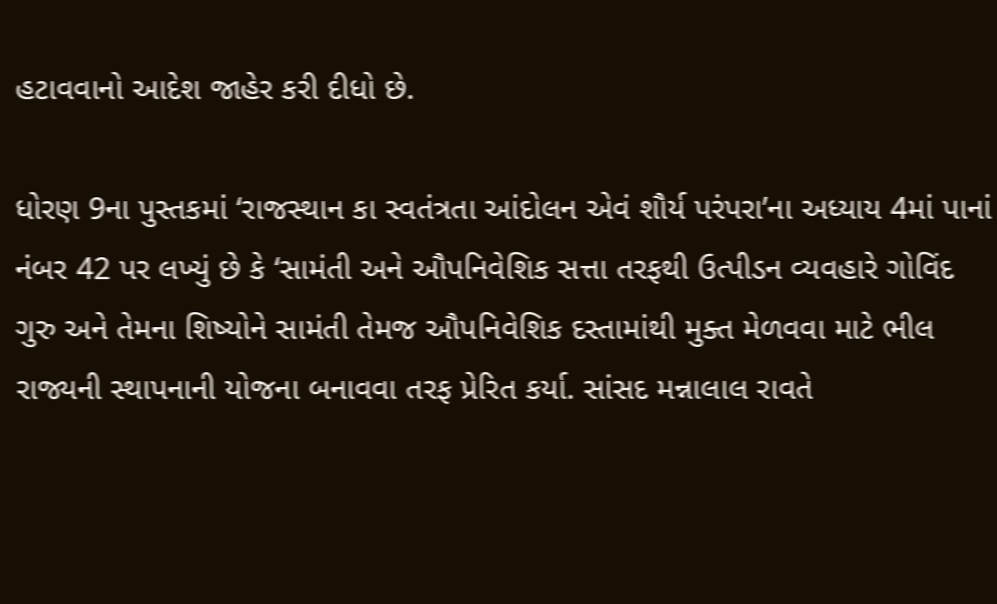હટાવવાનો આદેશ જાહેર કરી દીધો છે.

ધોરણ 9ના પુસ્તકમાં ‘રાજસ્થાન કા સ્વતંત્રતા આંદોલન એવં શૌર્ય પરંપરા’ના અધ્યાય 4માં પાનાં નંબર 42 પર લખ્યું છે કે ‘સામંતી અને ઔપનિવેશિક સત્તા તરફથી ઉત્પીડન વ્યવહારે ગોવિંદ ગુરુ અને તેમના શિષ્યોને સામંતી તેમજ ઔપનિવેશિક દસ્તામાંથી મુક્ત મેળવવા માટે ભીલ રાજ્યની સ્થાપનાની યોજના બનાવવા તરફ પ્રેરિત કર્યા. સાંસદ મન્નાલાલ રાવતે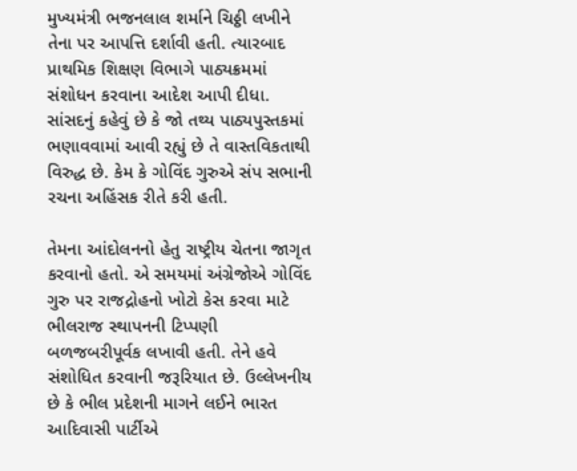મુખ્યમંત્રી ભજનલાલ શર્માને ચિઠ્ઠી લખીને તેના પર આપત્તિ દર્શાવી હતી. ત્યારબાદ પ્રાથમિક શિક્ષણ વિભાગે પાઠ્યક્રમમાં સંશોધન કરવાના આદેશ આપી દીધા. સાંસદનું કહેવું છે કે જો તથ્ય પાઠ્યપુસ્તકમાં ભણાવવામાં આવી રહ્યું છે તે વાસ્તવિકતાથી વિરુદ્ધ છે. કેમ કે ગોવિંદ ગુરુએ સંપ સભાની રચના અહિંસક રીતે કરી હતી.

તેમના આંદોલનનો હેતુ રાષ્ટ્રીય ચેતના જાગૃત કરવાનો હતો. એ સમયમાં અંગ્રેજોએ ગોવિંદ ગુરુ પર રાજદ્રોહનો ખોટો કેસ કરવા માટે ભીલરાજ સ્થાપનની ટિપ્પણી બળજબરીપૂર્વક લખાવી હતી. તેને હવે સંશોધિત કરવાની જરૂરિયાત છે. ઉલ્લેખનીય છે કે ભીલ પ્રદેશની માગને લઈને ભારત આદિવાસી પાર્ટીએ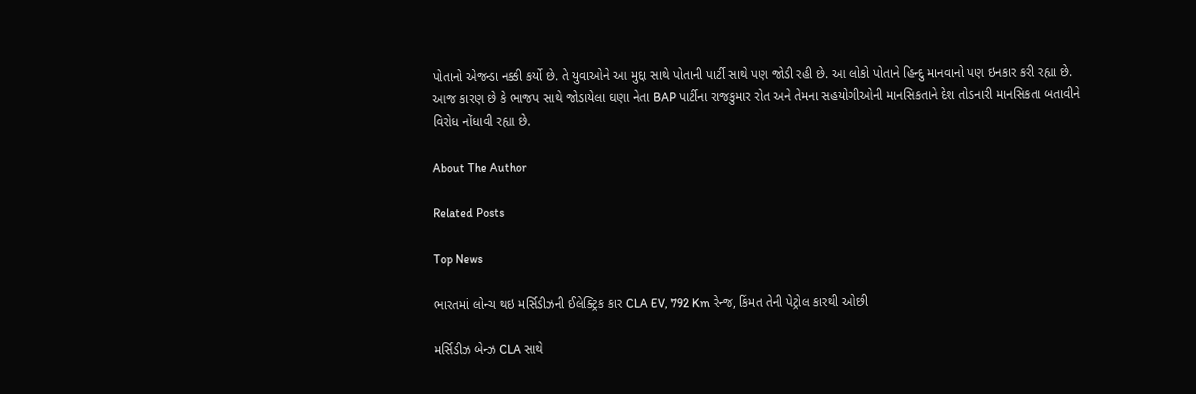પોતાનો એજન્ડા નક્કી કર્યો છે. તે યુવાઓને આ મુદ્દા સાથે પોતાની પાર્ટી સાથે પણ જોડી રહી છે. આ લોકો પોતાને હિન્દુ માનવાનો પણ ઇનકાર કરી રહ્યા છે. આજ કારણ છે કે ભાજપ સાથે જોડાયેલા ઘણા નેતા BAP પાર્ટીના રાજકુમાર રોત અને તેમના સહયોગીઓની માનસિકતાને દેશ તોડનારી માનસિકતા બતાવીને વિરોધ નોંધાવી રહ્યા છે.

About The Author

Related Posts

Top News

ભારતમાં લોન્ચ થઇ મર્સિડીઝની ઈલેક્ટ્રિક કાર CLA EV, 792 Km રેન્જ, કિંમત તેની પેટ્રોલ કારથી ઓછી

મર્સિડીઝ બેન્ઝ CLA સાથે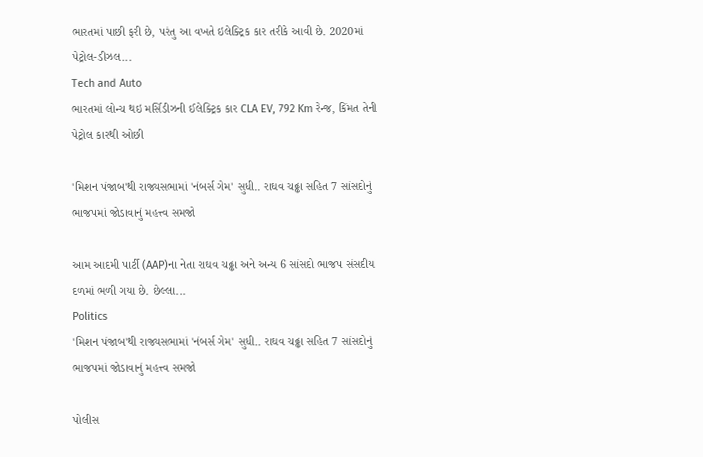ભારતમાં પાછી ફરી છે, પરંતુ આ વખતે ઇલેક્ટ્રિક કાર તરીકે આવી છે. 2020માં પેટ્રોલ-ડીઝલ...
Tech and Auto
ભારતમાં લોન્ચ થઇ મર્સિડીઝની ઈલેક્ટ્રિક કાર CLA EV, 792 Km રેન્જ, કિંમત તેની પેટ્રોલ કારથી ઓછી

'મિશન પંજાબ'થી રાજ્યસભામાં 'નંબર્સ ગેમ' સુધી.. રાઘવ ચઢ્ઢા સહિત 7 સાંસદોનું ભાજપમાં જોડાવાનું મહત્ત્વ સમજો

આમ આદમી પાર્ટી (AAP)ના નેતા રાઘવ ચઢ્ઢા અને અન્ય 6 સાંસદો ભાજપ સંસદીય દળમાં ભળી ગયા છે. છેલ્લા...
Politics
'મિશન પંજાબ'થી રાજ્યસભામાં 'નંબર્સ ગેમ' સુધી.. રાઘવ ચઢ્ઢા સહિત 7 સાંસદોનું ભાજપમાં જોડાવાનું મહત્ત્વ સમજો

પોલીસ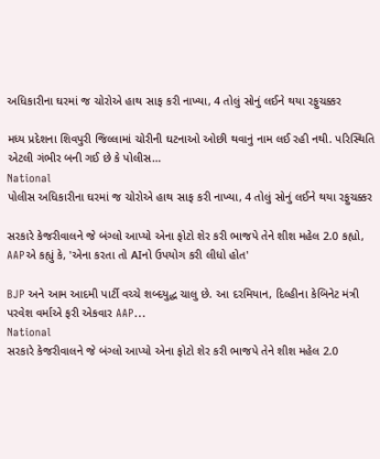અધિકારીના ઘરમાં જ ચોરોએ હાથ સાફ કરી નાખ્યા, 4 તોલું સોનું લઈને થયા રફુચક્કર

મધ્ય પ્રદેશના શિવપુરી જિલ્લામાં ચોરીની ઘટનાઓ ઓછી થવાનું નામ લઈ રહી નથી. પરિસ્થિતિ એટલી ગંભીર બની ગઈ છે કે પોલીસ...
National
પોલીસ અધિકારીના ઘરમાં જ ચોરોએ હાથ સાફ કરી નાખ્યા, 4 તોલું સોનું લઈને થયા રફુચક્કર

સરકારે કેજરીવાલને જે બંગ્લો આપ્યો એના ફોટો શેર કરી ભાજપે તેને શીશ મહેલ 2.0 કહ્યો, AAPએ કહ્યું કે, 'એના કરતા તો AIનો ઉપયોગ કરી લીધો હોત'

BJP અને આમ આદમી પાર્ટી વચ્ચે શબ્દયુદ્ધ ચાલુ છે. આ દરમિયાન, દિલ્હીના કેબિનેટ મંત્રી પરવેશ વર્માએ ફરી એકવાર AAP...
National
સરકારે કેજરીવાલને જે બંગ્લો આપ્યો એના ફોટો શેર કરી ભાજપે તેને શીશ મહેલ 2.0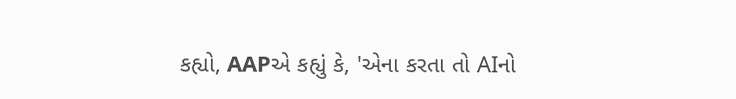કહ્યો, AAPએ કહ્યું કે, 'એના કરતા તો AIનો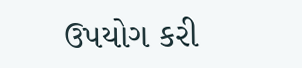ઉપયોગ કરી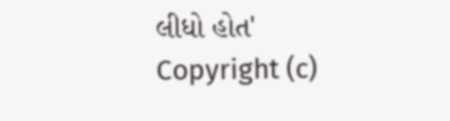લીધો હોત'
Copyright (c)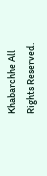Khabarchhe All Rights Reserved.